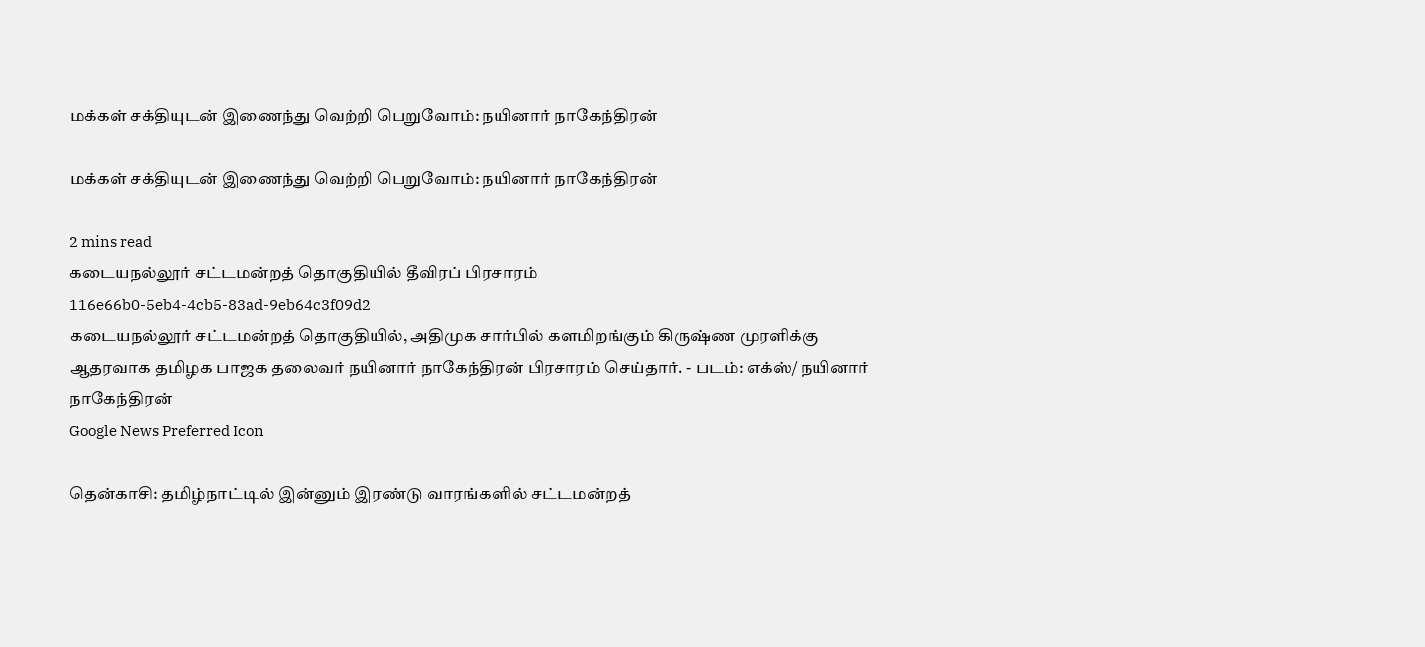மக்கள் சக்தியுடன் இணைந்து வெற்றி பெறுவோம்: நயினார் நாகேந்திரன்

மக்கள் சக்தியுடன் இணைந்து வெற்றி பெறுவோம்: நயினார் நாகேந்திரன்

2 mins read
கடையநல்லூர் சட்டமன்றத் தொகுதியில் தீவிரப் பிரசாரம்
116e66b0-5eb4-4cb5-83ad-9eb64c3f09d2
கடையநல்லூர் சட்டமன்றத் தொகுதியில், அதிமுக சார்பில் களமிறங்கும் கிருஷ்ண முரளிக்கு ஆதரவாக தமிழக பாஜக தலைவர் நயினார் நாகேந்திரன் பிரசாரம் செய்தார். - படம்: எக்ஸ்/ நயினார் நாகேந்திரன்
Google News Preferred Icon

தென்காசி: தமிழ்நாட்டில் இன்னும் இரண்டு வாரங்களில் சட்டமன்றத்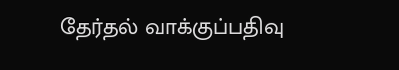தேர்தல் வாக்குப்பதிவு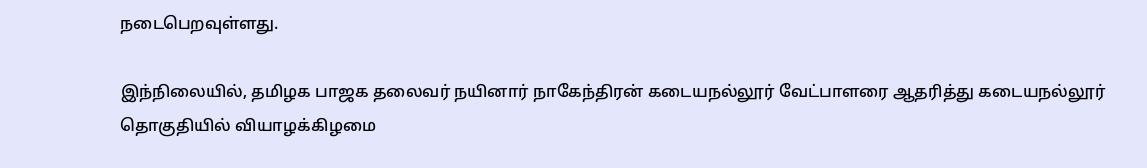நடைபெறவுள்ளது.

இந்நிலையில், தமிழக பாஜக தலைவர் நயினார் நாகேந்திரன் கடையநல்லூர் வேட்பாளரை ஆதரித்து கடையநல்லூர் தொகுதியில் வியாழக்கிழமை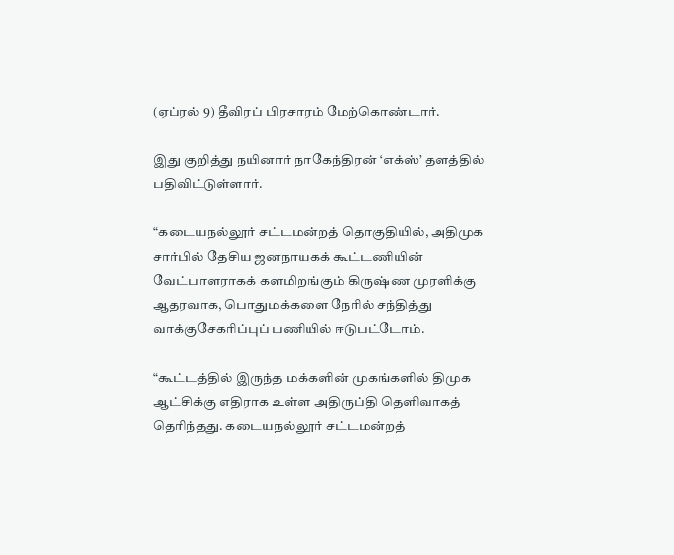(ஏப்ரல் 9) தீவிரப் பிரசாரம் மேற்கொண்டார்.

இது குறித்து நயினார் நாகேந்திரன் ‘எக்ஸ்’ தளத்தில் பதிவிட்டுள்ளார்.

“கடையநல்லூர் சட்டமன்றத் தொகுதியில், அதிமுக சார்பில் தேசிய ஜனநாயகக் கூட்டணியின் வேட்பாளராகக் களமிறங்கும் கிருஷ்ண முரளிக்கு ஆதரவாக, பொதுமக்களை நேரில் சந்தித்து வாக்குசேகரிப்புப் பணியில் ஈடுபட்டோம்.

“கூட்டத்தில் இருந்த மக்களின் முகங்களில் திமுக ஆட்சிக்கு எதிராக உள்ள அதிருப்தி தெளிவாகத் தெரிந்தது. கடையநல்லூர் சட்டமன்றத்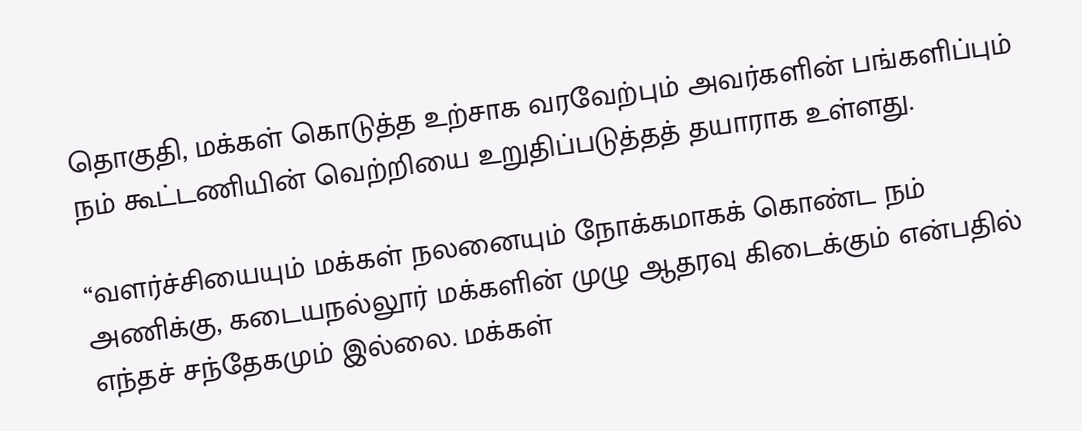தொகுதி, மக்கள் கொடுத்த உற்சாக வரவேற்பும் அவர்களின் பங்களிப்பும் நம் கூட்டணியின் வெற்றியை உறுதிப்படுத்தத் தயாராக உள்ளது.

“வளர்ச்சியையும் மக்கள் நலனையும் நோக்கமாகக் கொண்ட நம் அணிக்கு, கடையநல்லூர் மக்களின் முழு ஆதரவு கிடைக்கும் என்பதில் எந்தச் சந்தேகமும் இல்லை. மக்கள்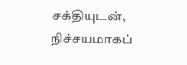சக்தியுடன், நிச்சயமாகப்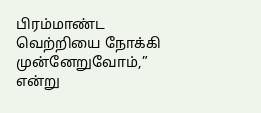பிரம்மாண்ட வெற்றியை நோக்கி முன்னேறுவோம்,” என்று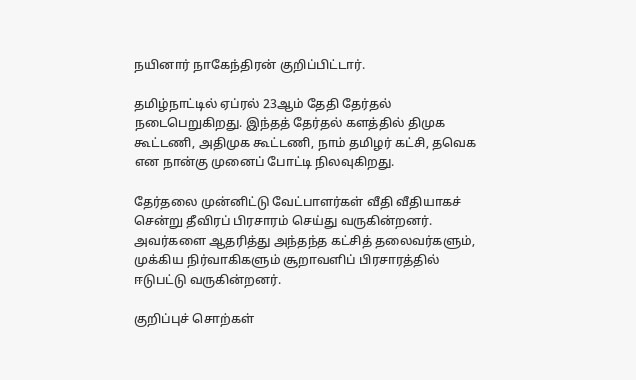நயினார் நாகேந்திரன் குறிப்பிட்டார்.

தமிழ்நாட்டில் ஏப்ரல் 23ஆம் தேதி தேர்தல் நடைபெறுகிறது. இந்தத் தேர்தல் களத்தில் திமுக கூட்டணி, அதிமுக கூட்டணி, நாம் தமிழர் கட்சி, தவெக என நான்கு முனைப் போட்டி நிலவுகிறது.

தேர்தலை முன்னிட்டு வேட்பாளர்கள் வீதி வீதியாகச் சென்று தீவிரப் பிரசாரம் செய்து வருகின்றனர். அவர்களை ஆதரித்து அந்தந்த கட்சித் தலைவர்களும், முக்கிய நிர்வாகிகளும் சூறாவளிப் பிரசாரத்தில் ஈடுபட்டு வருகின்றனர்.

குறிப்புச் சொற்கள்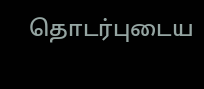தொடர்புடைய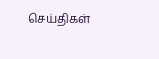செய்திகள்